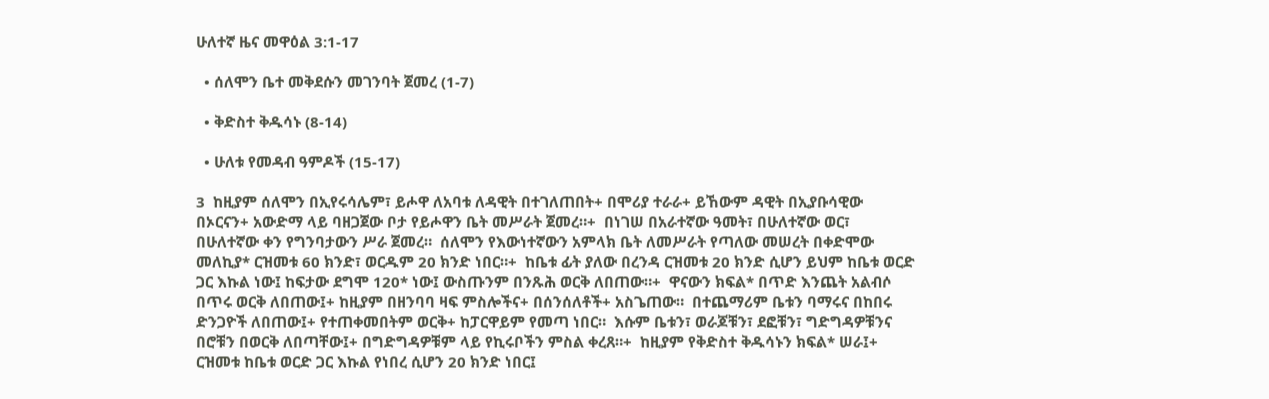ሁለተኛ ዜና መዋዕል 3:1-17

  • ሰለሞን ቤተ መቅደሱን መገንባት ጀመረ (1-7)

  • ቅድስተ ቅዱሳኑ (8-14)

  • ሁለቱ የመዳብ ዓምዶች (15-17)

3  ከዚያም ሰለሞን በኢየሩሳሌም፣ ይሖዋ ለአባቱ ለዳዊት በተገለጠበት+ በሞሪያ ተራራ+ ይኸውም ዳዊት በኢያቡሳዊው በኦርናን+ አውድማ ላይ ባዘጋጀው ቦታ የይሖዋን ቤት መሥራት ጀመረ።+  በነገሠ በአራተኛው ዓመት፣ በሁለተኛው ወር፣ በሁለተኛው ቀን የግንባታውን ሥራ ጀመረ።  ሰለሞን የእውነተኛውን አምላክ ቤት ለመሥራት የጣለው መሠረት በቀድሞው መለኪያ* ርዝመቱ 60 ክንድ፣ ወርዱም 20 ክንድ ነበር።+  ከቤቱ ፊት ያለው በረንዳ ርዝመቱ 20 ክንድ ሲሆን ይህም ከቤቱ ወርድ ጋር እኩል ነው፤ ከፍታው ደግሞ 120* ነው፤ ውስጡንም በንጹሕ ወርቅ ለበጠው።+  ዋናውን ክፍል* በጥድ እንጨት አልብሶ በጥሩ ወርቅ ለበጠው፤+ ከዚያም በዘንባባ ዛፍ ምስሎችና+ በሰንሰለቶች+ አስጌጠው።  በተጨማሪም ቤቱን ባማሩና በከበሩ ድንጋዮች ለበጠው፤+ የተጠቀመበትም ወርቅ+ ከፓርዋይም የመጣ ነበር።  እሱም ቤቱን፣ ወራጆቹን፣ ደፎቹን፣ ግድግዳዎቹንና በሮቹን በወርቅ ለበጣቸው፤+ በግድግዳዎቹም ላይ የኪሩቦችን ምስል ቀረጸ።+  ከዚያም የቅድስተ ቅዱሳኑን ክፍል* ሠራ፤+ ርዝመቱ ከቤቱ ወርድ ጋር እኩል የነበረ ሲሆን 20 ክንድ ነበር፤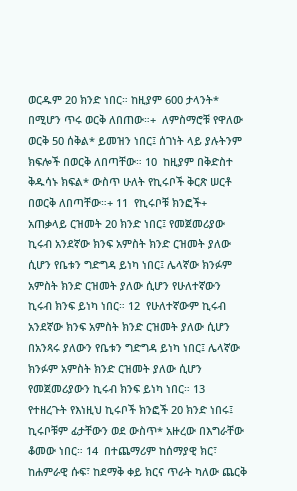ወርዱም 20 ክንድ ነበር። ከዚያም 600 ታላንት* በሚሆን ጥሩ ወርቅ ለበጠው።+  ለምስማሮቹ የዋለው ወርቅ 50 ሰቅል* ይመዝን ነበር፤ ሰገነት ላይ ያሉትንም ክፍሎች በወርቅ ለበጣቸው። 10  ከዚያም በቅድስተ ቅዱሳኑ ክፍል* ውስጥ ሁለት የኪሩቦች ቅርጽ ሠርቶ በወርቅ ለበጣቸው።+ 11  የኪሩቦቹ ክንፎች+ አጠቃላይ ርዝመት 20 ክንድ ነበር፤ የመጀመሪያው ኪሩብ አንደኛው ክንፍ አምስት ክንድ ርዝመት ያለው ሲሆን የቤቱን ግድግዳ ይነካ ነበር፤ ሌላኛው ክንፉም አምስት ክንድ ርዝመት ያለው ሲሆን የሁለተኛውን ኪሩብ ክንፍ ይነካ ነበር። 12  የሁለተኛውም ኪሩብ አንደኛው ክንፍ አምስት ክንድ ርዝመት ያለው ሲሆን በአንጻሩ ያለውን የቤቱን ግድግዳ ይነካ ነበር፤ ሌላኛው ክንፉም አምስት ክንድ ርዝመት ያለው ሲሆን የመጀመሪያውን ኪሩብ ክንፍ ይነካ ነበር። 13  የተዘረጉት የእነዚህ ኪሩቦች ክንፎች 20 ክንድ ነበሩ፤ ኪሩቦቹም ፊታቸውን ወደ ውስጥ* አዙረው በእግራቸው ቆመው ነበር። 14  በተጨማሪም ከሰማያዊ ክር፣ ከሐምራዊ ሱፍ፣ ከደማቅ ቀይ ክርና ጥራት ካለው ጨርቅ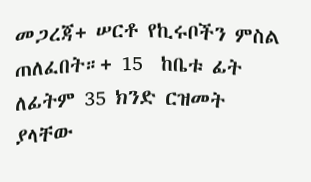መጋረጃ+ ሠርቶ የኪሩቦችን ምስል ጠለፈበት።+ 15  ከቤቱ ፊት ለፊትም 35 ክንድ ርዝመት ያላቸው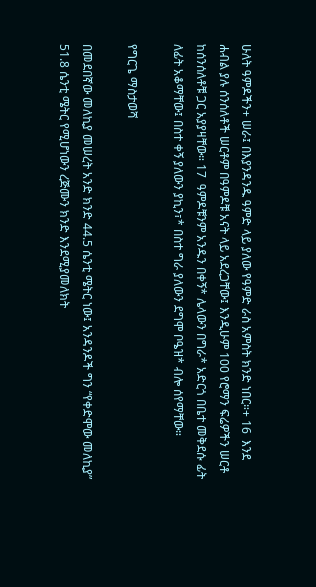ሁለት ዓምዶችን+ ሠራ፤ በእያንዳንዱ ዓምድ ላይ ያለው የዓምድ ራስ አምስት ክንድ ነበር።+ 16  እንደ ሐብል ያሉ ሰንሰለቶች ሠርቶም በዓምዶቹ አናት ላይ አደረጋቸው፤ እንዲሁም 100 የሮማን ፍሬዎችን ሠርቶ ከሰንሰለቶቹ ጋር አያያዛቸው። 17  ዓምዶቹንም አንዱን በቀኝ* ሌላውን በግራ* አድርጎ በቤተ መቅደሱ ፊት ለፊት አቆማቸው፤ በስተ ቀኝ ያለውን ያኪን፣* በስተ ግራ ያለውን ደግሞ ቦዔዝ* ብሎ ሰየማቸው።

የግርጌ ማስታወሻ

በመደበኛው መለኪያ መሠረት አንድ ክንድ 44.5 ሴንቲ ሜትር ነው፤ አንዳንዶች ግን “የቀድሞው መለኪያ” 51.8 ሴንቲ ሜትር የሚሆነውን ረጅሙን ክንድ እንደሚያመለክት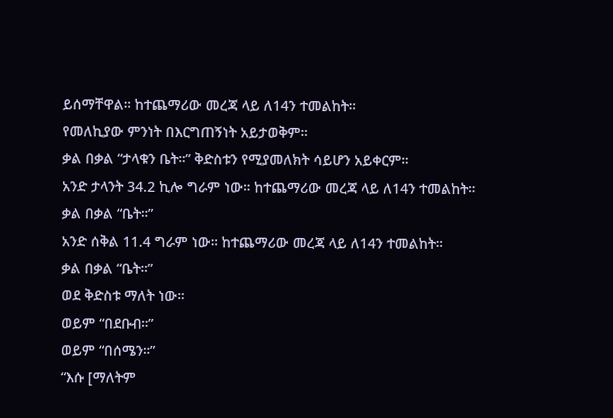ይሰማቸዋል። ከተጨማሪው መረጃ ላይ ለ14ን ተመልከት።
የመለኪያው ምንነት በእርግጠኝነት አይታወቅም።
ቃል በቃል “ታላቁን ቤት።” ቅድስቱን የሚያመለክት ሳይሆን አይቀርም።
አንድ ታላንት 34.2 ኪሎ ግራም ነው። ከተጨማሪው መረጃ ላይ ለ14ን ተመልከት።
ቃል በቃል “ቤት።”
አንድ ሰቅል 11.4 ግራም ነው። ከተጨማሪው መረጃ ላይ ለ14ን ተመልከት።
ቃል በቃል “ቤት።”
ወደ ቅድስቱ ማለት ነው።
ወይም “በደቡብ።”
ወይም “በሰሜን።”
“እሱ [ማለትም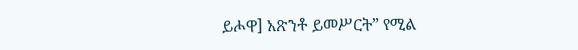ይሖዋ] አጽንቶ ይመሥርት” የሚል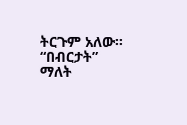ትርጉም አለው።
“በብርታት” ማለት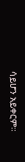ሳይሆን አይቀርም።